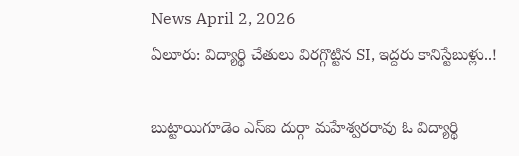News April 2, 2026
ఏలూరు: విద్యార్థి చేతులు విరగ్గొట్టిన SI, ఇద్దరు కానిస్టేబుళ్లు..!

బుట్టాయిగూడెం ఎస్ఐ దుర్గా మహేశ్వరరావు ఓ విద్యార్థి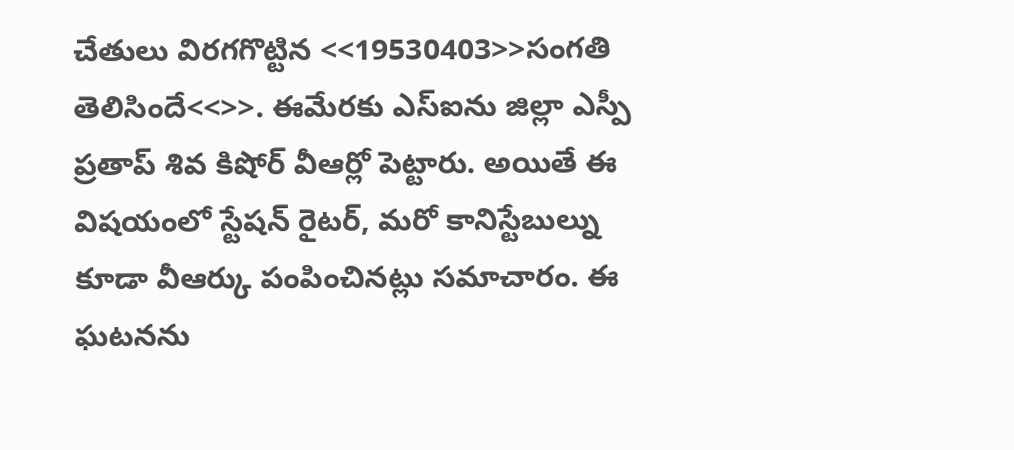చేతులు విరగగొట్టిన <<19530403>>సంగతి తెలిసిందే<<>>. ఈమేరకు ఎస్ఐను జిల్లా ఎస్పీ ప్రతాప్ శివ కిషోర్ వీఆర్లో పెట్టారు. అయితే ఈ విషయంలో స్టేషన్ రైటర్, మరో కానిస్టేబుల్ను కూడా వీఆర్కు పంపించినట్లు సమాచారం. ఈ ఘటనను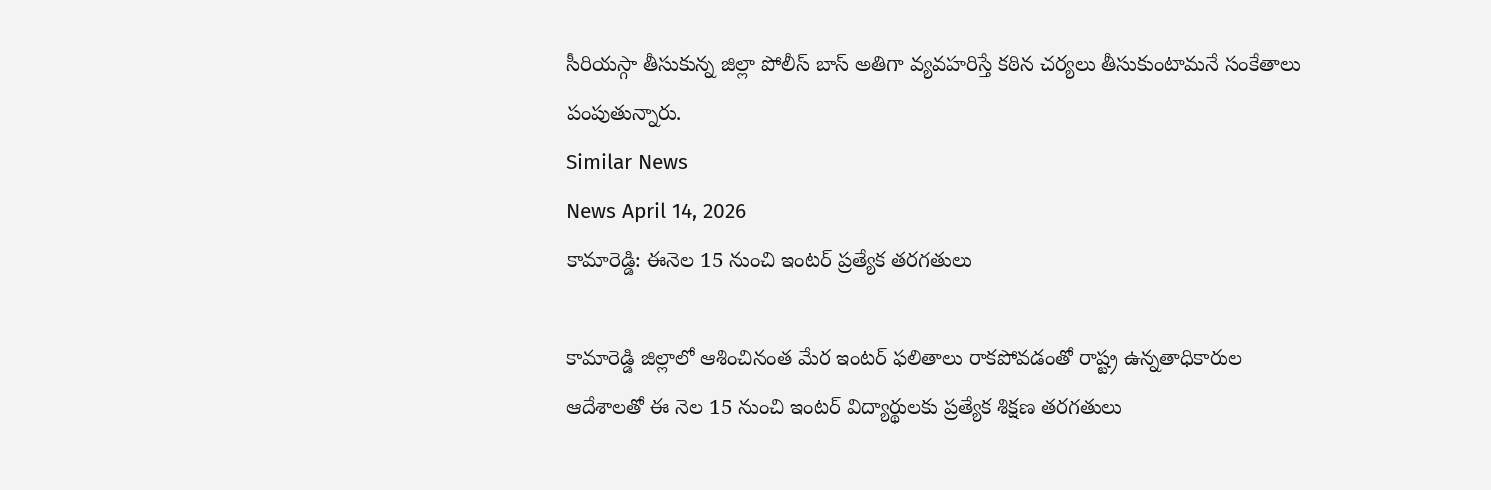సీరియస్గా తీసుకున్న జిల్లా పోలీస్ బాస్ అతిగా వ్యవహరిస్తే కఠిన చర్యలు తీసుకుంటామనే సంకేతాలు పంపుతున్నారు.
Similar News
News April 14, 2026
కామారెడ్డి: ఈనెల 15 నుంచి ఇంటర్ ప్రత్యేక తరగతులు

కామారెడ్డి జిల్లాలో ఆశించినంత మేర ఇంటర్ ఫలితాలు రాకపోవడంతో రాష్ట్ర ఉన్నతాధికారుల ఆదేశాలతో ఈ నెల 15 నుంచి ఇంటర్ విద్యార్థులకు ప్రత్యేక శిక్షణ తరగతులు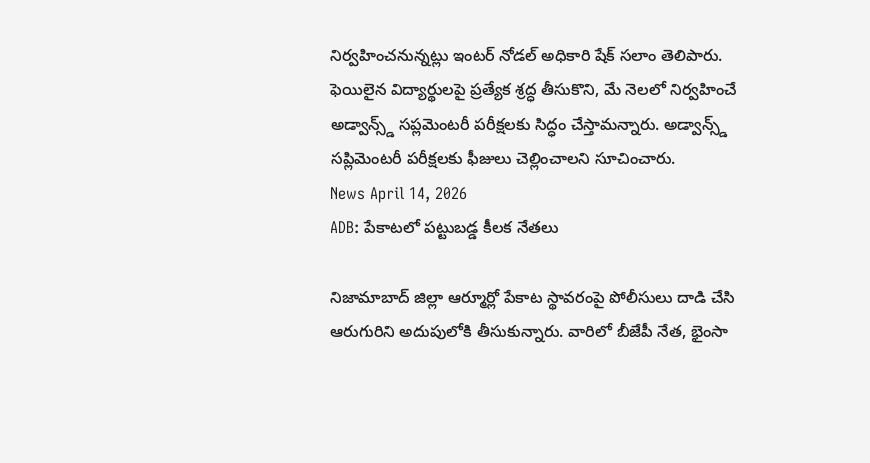నిర్వహించనున్నట్లు ఇంటర్ నోడల్ అధికారి షేక్ సలాం తెలిపారు. ఫెయిలైన విద్యార్థులపై ప్రత్యేక శ్రద్ధ తీసుకొని, మే నెలలో నిర్వహించే అడ్వాన్స్డ్ సప్లమెంటరీ పరీక్షలకు సిద్ధం చేస్తామన్నారు. అడ్వాన్స్డ్ సప్లిమెంటరీ పరీక్షలకు ఫీజులు చెల్లించాలని సూచించారు.
News April 14, 2026
ADB: పేకాటలో పట్టుబడ్డ కీలక నేతలు

నిజామాబాద్ జిల్లా ఆర్మూర్లో పేకాట స్థావరంపై పోలీసులు దాడి చేసి ఆరుగురిని అదుపులోకి తీసుకున్నారు. వారిలో బీజేపీ నేత, భైంసా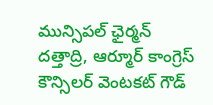మున్సిపల్ ఛైర్మన్ దత్తాద్రి, ఆర్మూర్ కాంగ్రెస్ కౌన్సిలర్ వెంటకట్ గౌడ్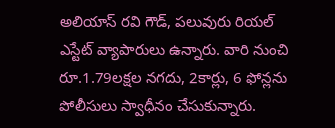అలియాస్ రవి గౌడ్, పలువురు రియల్ ఎస్టేట్ వ్యాపారులు ఉన్నారు. వారి నుంచి రూ.1.79లక్షల నగదు, 2కార్లు, 6 ఫోన్లను పోలీసులు స్వాధీనం చేసుకున్నారు.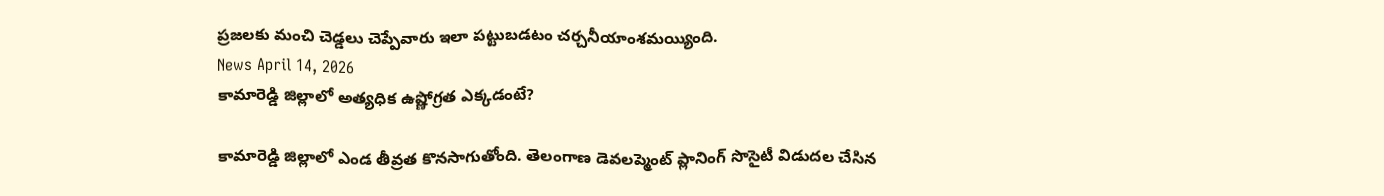ప్రజలకు మంచి చెడ్డలు చెప్పేవారు ఇలా పట్టుబడటం చర్చనీయాంశమయ్యింది.
News April 14, 2026
కామారెడ్డి జిల్లాలో అత్యధిక ఉష్ణోగ్రత ఎక్కడంటే?

కామారెడ్డి జిల్లాలో ఎండ తీవ్రత కొనసాగుతోంది. తెలంగాణ డెవలప్మెంట్ ప్లానింగ్ సొసైటీ విడుదల చేసిన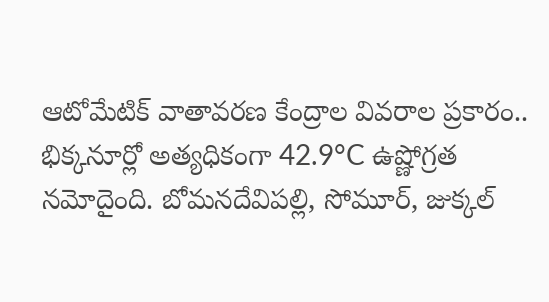ఆటోమేటిక్ వాతావరణ కేంద్రాల వివరాల ప్రకారం.. భిక్కనూర్లో అత్యధికంగా 42.9°C ఉష్ణోగ్రత నమోదైంది. బోమనదేవిపల్లి, సోమూర్, జుక్కల్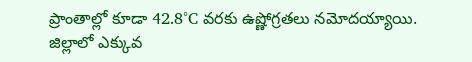ప్రాంతాల్లో కూడా 42.8°C వరకు ఉష్ణోగ్రతలు నమోదయ్యాయి. జిల్లాలో ఎక్కువ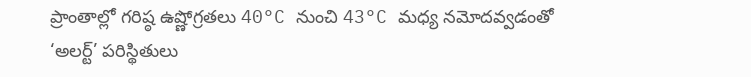ప్రాంతాల్లో గరిష్ఠ ఉష్ణోగ్రతలు 40°C నుంచి 43°C మధ్య నమోదవ్వడంతో ‘అలర్ట్’ పరిస్థితులు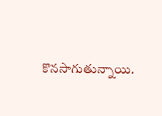కొనసాగుతున్నాయి.